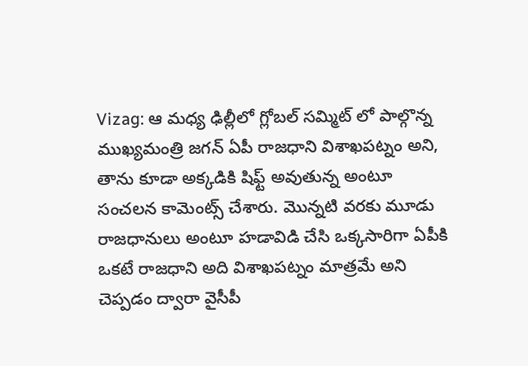Vizag: ఆ మధ్య ఢిల్లీలో గ్లోబల్ సమ్మిట్ లో పాల్గొన్న ముఖ్యమంత్రి జగన్ ఏపీ రాజధాని విశాఖపట్నం అని, తాను కూడా అక్కడికి షిఫ్ట్ అవుతున్న అంటూ సంచలన కామెంట్స్ చేశారు. మొన్నటి వరకు మూడు రాజధానులు అంటూ హడావిడి చేసి ఒక్కసారిగా ఏపీకి ఒకటే రాజధాని అది విశాఖపట్నం మాత్రమే అని చెప్పడం ద్వారా వైసీపీ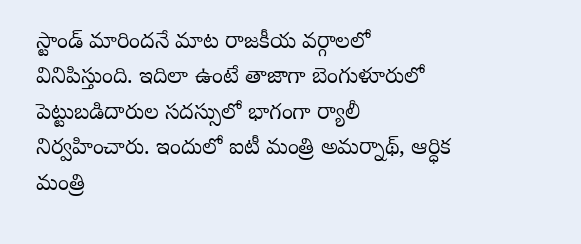స్టాండ్ మారిందనే మాట రాజకీయ వర్గాలలో వినిపిస్తుంది. ఇదిలా ఉంటే తాజాగా బెంగుళూరులో పెట్టుబడిదారుల సదస్సులో భాగంగా ర్యాలీ నిర్వహించారు. ఇందులో ఐటీ మంత్రి అమర్నాథ్, ఆర్ధిక మంత్రి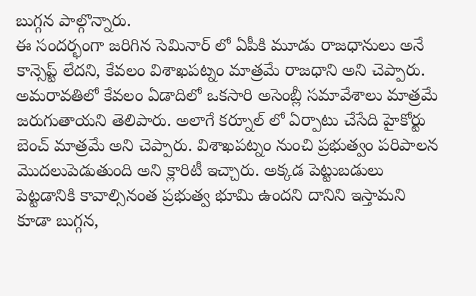బుగ్గన పాల్గొన్నారు.
ఈ సందర్భంగా జరిగిన సెమినార్ లో ఏపీకి మూడు రాజధానులు అనే కాన్సెప్ట్ లేదని, కేవలం విశాఖపట్నం మాత్రమే రాజధాని అని చెప్పారు. అమరావతిలో కేవలం ఏడాదిలో ఒకసారి అసెంబ్లీ సమావేశాలు మాత్రమే జరుగుతాయని తెలిపారు. అలాగే కర్నూల్ లో ఏర్పాటు చేసేది హైకోర్టు బెంచ్ మాత్రమే అని చెప్పారు. విశాఖపట్నం నుంచి ప్రభుత్వం పరిపాలన మొదలుపెడుతుంది అని క్లారిటీ ఇచ్చారు. అక్కడ పెట్టుబడులు పెట్టడానికి కావాల్సినంత ప్రభుత్వ భూమి ఉందని దానిని ఇస్తామని కూడా బుగ్గన,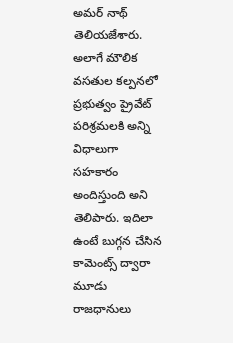అమర్ నాథ్ తెలియజేశారు.
అలాగే మౌలిక వసతుల కల్పనలో ప్రభుత్వం ప్రైవేట్ పరిశ్రమలకి అన్ని విధాలుగా సహకారం అందిస్తుంది అని తెలిపారు. ఇదిలా ఉంటే బుగ్గన చేసిన కామెంట్స్ ద్వారా మూడు రాజధానులు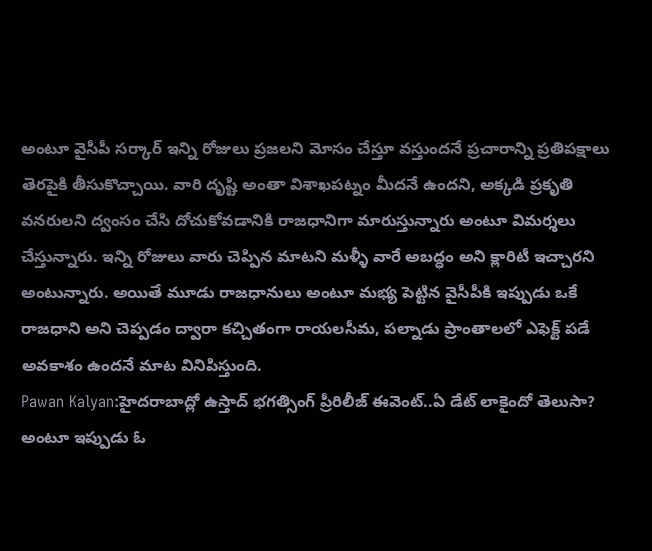అంటూ వైసీపీ సర్కార్ ఇన్ని రోజులు ప్రజలని మోసం చేస్తూ వస్తుందనే ప్రచారాన్ని ప్రతిపక్షాలు తెరపైకి తీసుకొచ్చాయి. వారి దృష్టి అంతా విశాఖపట్నం మీదనే ఉందని, అక్కడి ప్రకృతి వనరులని ద్వంసం చేసి దోచుకోవడానికి రాజధానిగా మారుస్తున్నారు అంటూ విమర్శలు చేస్తున్నారు. ఇన్ని రోజులు వారు చెప్పిన మాటని మళ్ళీ వారే అబద్ధం అని క్లారిటీ ఇచ్చారని అంటున్నారు. అయితే మూడు రాజధానులు అంటూ మభ్య పెట్టిన వైసీపీకి ఇప్పుడు ఒకే రాజధాని అని చెప్పడం ద్వారా కచ్చితంగా రాయలసీమ, పల్నాడు ప్రాంతాలలో ఎఫెక్ట్ పడే అవకాశం ఉందనే మాట వినిపిస్తుంది.
Pawan Kalyan:హైదరాబాద్లో ఉస్తాద్ భగత్సింగ్ ప్రీరిలీజ్ ఈవెంట్..ఏ డేట్ లాకైందో తెలుసా? అంటూ ఇప్పుడు ఓ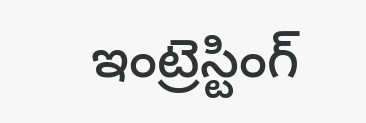ఇంట్రెస్టింగ్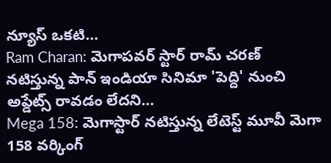న్యూస్ ఒకటి…
Ram Charan: మెగాపవర్ స్టార్ రామ్ చరణ్ నటిస్తున్న పాన్ ఇండియా సినిమా 'పెద్ది' నుంచి అప్డేట్స్ రావడం లేదని…
Mega 158: మెగాస్టార్ నటిస్తున్న లేటెస్ట్ మూవీ మెగా 158 వర్కింగ్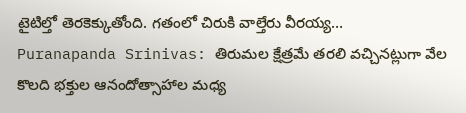టైటిల్తో తెరకెక్కుతోంది. గతంలో చిరుకి వాల్తేరు వీరయ్య…
Puranapanda Srinivas: తిరుమల క్షేత్రమే తరలి వచ్చినట్లుగా వేల కొలది భక్తుల ఆనందోత్సాహాల మధ్య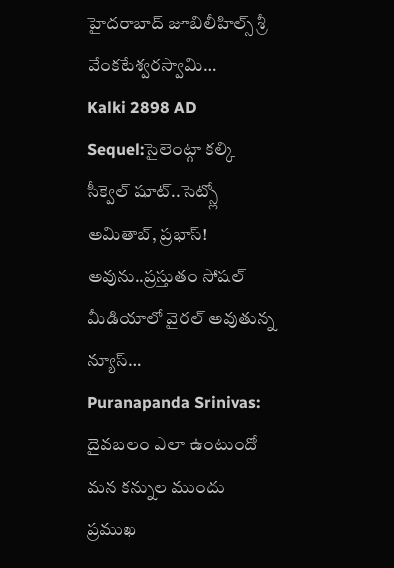హైదరాబాద్ జూబిలీహిల్స్ శ్రీ వేంకటేశ్వరస్వామి…
Kalki 2898 AD Sequel:సైలెంట్గా కల్కి సీక్వెల్ షూట్..సెట్స్లో అమితాబ్, ప్రభాస్! అవును..ప్రస్తుతం సోషల్ మీడియాలో వైరల్ అవుతున్న న్యూస్…
Puranapanda Srinivas: దైవబలం ఎలా ఉంటుందో మన కన్నుల ముందు ప్రముఖ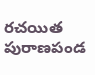రచయిత పురాణపండ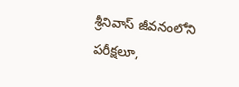శ్రీనివాస్ జీవనంలోని పరీక్షలూ,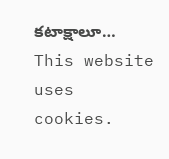కటాక్షాలూ…
This website uses cookies.